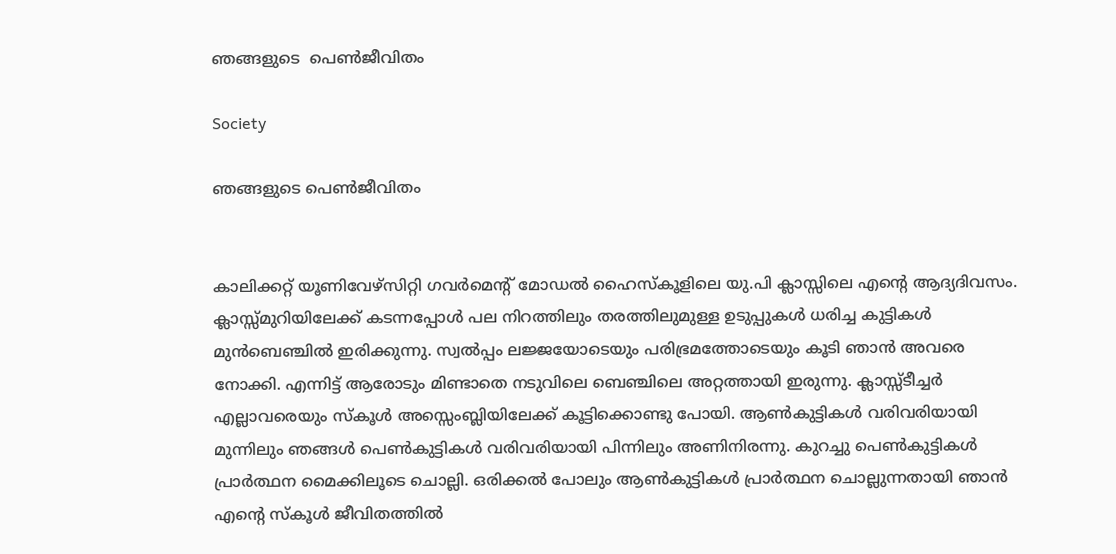ഞങ്ങളുടെ  പെൺജീവിതം

Society

ഞങ്ങളുടെ പെൺജീവിതം


കാലിക്കറ്റ് യൂണിവേഴ്‌സിറ്റി ഗവർമെന്റ് മോഡൽ ഹൈസ്‌കൂളിലെ യു.പി ക്ലാസ്സിലെ എന്റെ ആദ്യദിവസം. ക്ലാസ്സ്മുറിയിലേക്ക് കടന്നപ്പോൾ പല നിറത്തിലും തരത്തിലുമുള്ള ഉടുപ്പുകൾ ധരിച്ച കുട്ടികൾ മുൻബെഞ്ചിൽ ഇരിക്കുന്നു. സ്വൽപ്പം ലജ്ജയോടെയും പരിഭ്രമത്തോടെയും കൂടി ഞാൻ അവരെ നോക്കി. എന്നിട്ട് ആരോടും മിണ്ടാതെ നടുവിലെ ബെഞ്ചിലെ അറ്റത്തായി ഇരുന്നു. ക്ലാസ്സ്ടീച്ചർ എല്ലാവരെയും സ്‌കൂൾ അസ്സെംബ്ലിയിലേക്ക് കൂട്ടിക്കൊണ്ടു പോയി. ആൺകുട്ടികൾ വരിവരിയായി മുന്നിലും ഞങ്ങൾ പെൺകുട്ടികൾ വരിവരിയായി പിന്നിലും അണിനിരന്നു. കുറച്ചു പെൺകുട്ടികൾ പ്രാർത്ഥന മൈക്കിലൂടെ ചൊല്ലി. ഒരിക്കൽ പോലും ആൺകുട്ടികൾ പ്രാർത്ഥന ചൊല്ലുന്നതായി ഞാൻ എന്റെ സ്‌കൂൾ ജീവിതത്തിൽ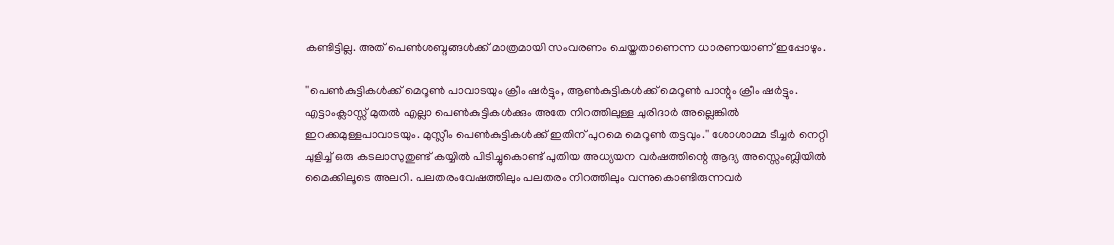കണ്ടിട്ടില്ല. അത് പെൺശബ്ദങ്ങൾക്ക് മാത്രമായി സംവരണം ചെയ്തതാണെന്ന ധാരണയാണ് ഇപ്പോഴും.

''പെൺകുട്ടികൾക്ക് മെറൂൺ പാവാടയും ക്രീം ഷർട്ടും, ആൺകുട്ടികൾക്ക് മെറൂൺ പാന്റും ക്രീം ഷർട്ടും. എട്ടാംക്ലാസ്സ് മുതൽ എല്ലാ പെൺകുട്ടികൾക്കും അതേ നിറത്തിലുള്ള ചുരിദാർ അല്ലെങ്കിൽ ഇറക്കമുള്ളപാവാടയും. മുസ്ലീം പെൺകുട്ടികൾക്ക് ഇതിന് പുറമെ മെറൂൺ തട്ടവും.'' ശോശാമ്മ ടീച്ചർ നെറ്റി ചുളിച്ച് ഒരു കടലാസുതുണ്ട് കയ്യിൽ പിടിച്ചുകൊണ്ട് പുതിയ അധ്യയന വർഷത്തിന്റെ ആദ്യ അസ്സെംബ്ലിയിൽ മൈക്കിലൂടെ അലറി. പലതരംവേഷത്തിലും പലതരം നിറത്തിലും വന്നുകൊണ്ടിരുന്നവർ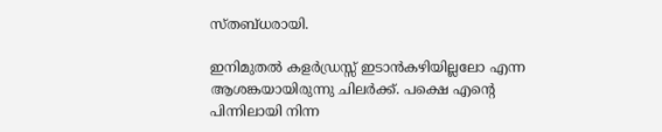സ്തബ്ധരായി.

ഇനിമുതൽ കളർഡ്രസ്സ് ഇടാൻകഴിയില്ലലോ എന്ന ആശങ്കയായിരുന്നു ചിലർക്ക്. പക്ഷെ എന്റെ പിന്നിലായി നിന്ന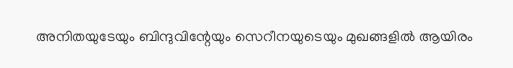അനിതയുടേയും ബിന്ദുവിന്റേയും സെറീനയുടെയും മുഖങ്ങളിൽ ആയിരം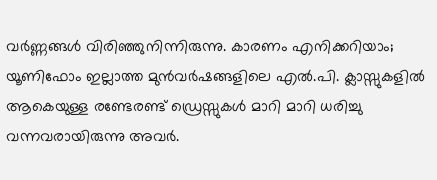വർണ്ണങ്ങൾ വിരിഞ്ഞുനിന്നിരുന്നു. കാരണം എനിക്കറിയാം; യൂണിഫോം ഇല്ലാത്ത മുൻവർഷങ്ങളിലെ എൽ.പി. ക്ലാസ്സുകളിൽ ആകെയുള്ള രണ്ടേരണ്ട് ഡ്രെസ്സുകൾ മാറി മാറി ധരിച്ചു വന്നവരായിരുന്നു അവർ.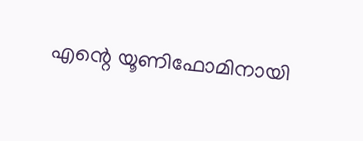എന്റെ യൂണിഫോമിനായി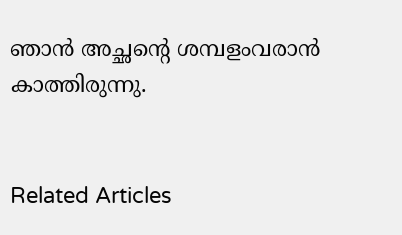ഞാൻ അച്ഛന്റെ ശമ്പളംവരാൻ കാത്തിരുന്നു.


Related Articles